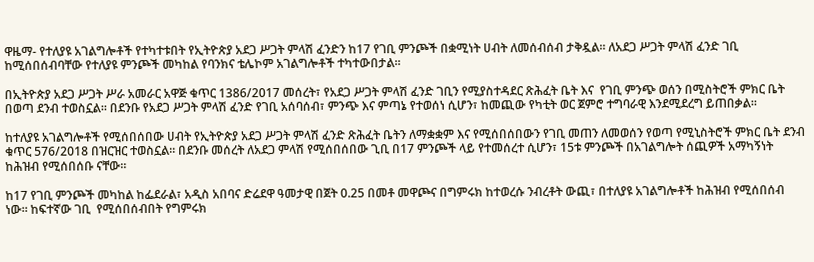ዋዜማ- የተለያዩ አገልግሎቶች የተካተቱበት የኢትዮጵያ አደጋ ሥጋት ምላሽ ፈንድን ከ17 የገቢ ምንጮች በቋሚነት ሀብት ለመሰብሰብ ታቅዷል። ለአደጋ ሥጋት ምላሽ ፈንድ ገቢ ከሚሰበሰብባቸው የተለያዩ ምንጮች መካከል የባንክና ቴሌኮም አገልግሎቶች ተካተውበታል።

በኢትዮጵያ አደጋ ሥጋት ሥራ አመራር አዋጅ ቁጥር 1386/2017 መሰረት፣ የአደጋ ሥጋት ምላሽ ፈንድ ገቢን የሚያስተዳደር ጽሕፈት ቤት እና  የገቢ ምንጭ ወሰን በሚስትሮች ምክር ቤት በወጣ ደንብ ተወስኗል። በደንቡ የአደጋ ሥጋት ምላሽ ፈንድ የገቢ አሰባሰብ፣ ምንጭ እና ምጣኔ የተወሰነ ሲሆን፣ ከመጪው የካቲት ወር ጀምሮ ተግባራዊ እንደሚደረግ ይጠበቃል።

ከተለያዩ አገልግሎቶች የሚሰበሰበው ሀብት የኢትዮጵያ አደጋ ሥጋት ምላሽ ፈንድ ጽሕፈት ቤትን ለማቋቋም እና የሚሰበሰበውን የገቢ መጠን ለመወሰን የወጣ የሚኒስትሮች ምክር ቤት ደንብ ቁጥር 576/2018 በዝርዝር ተወስኗል። በደንቡ መሰረት ለአደጋ ምላሽ የሚሰበሰበው ጊቢ በ17 ምንጮች ላይ የተመሰረተ ሲሆን፣ 15ቱ ምንጮች በአገልግሎት ሰጪዎች አማካኝነት ከሕዝብ የሚሰበሰቡ ናቸው።

ከ17 የገቢ ምንጮች መካከል ከፌደራል፣ አዲስ አበባና ድሬደዋ ዓመታዊ በጀት 0.25 በመቶ መዋጮና በግምሩክ ከተወረሱ ንብረቶት ውጪ፣ በተለያዩ አገልግሎቶች ከሕዝብ የሚሰበሰብ ነው። ከፍተኛው ገቢ  የሚሰበሰብበት የግምሩክ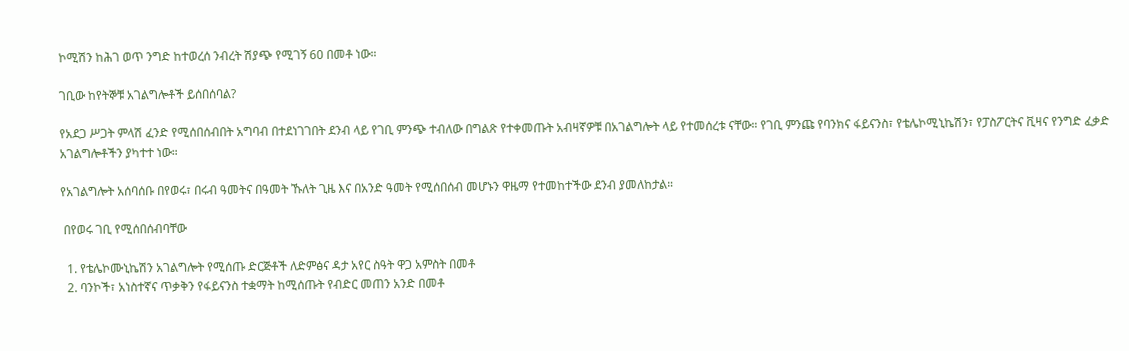ኮሚሽን ከሕገ ወጥ ንግድ ከተወረሰ ንብረት ሽያጭ የሚገኝ 60 በመቶ ነው።

ገቢው ከየትኞቹ አገልግሎቶች ይሰበሰባል?

የአደጋ ሥጋት ምላሽ ፈንድ የሚሰበሰብበት አግባብ በተደነገገበት ደንብ ላይ የገቢ ምንጭ ተብለው በግልጽ የተቀመጡት አብዛኛዎቹ በአገልግሎት ላይ የተመሰረቱ ናቸው። የገቢ ምንጩ የባንክና ፋይናንስ፣ የቴሌኮሚኒኬሽን፣ የፓስፖርትና ቪዛና የንግድ ፈቃድ አገልግሎቶችን ያካተተ ነው።

የአገልግሎት አሰባሰቡ በየወሩ፣ በሩብ ዓመትና በዓመት ኹለት ጊዜ እና በአንድ ዓመት የሚሰበሰብ መሆኑን ዋዜማ የተመከተችው ደንብ ያመለከታል።

 በየወሩ ገቢ የሚሰበሰብባቸው

  1. የቴሌኮሙኒኬሽን አገልግሎት የሚሰጡ ድርጅቶች ለድምፅና ዳታ አየር ስዓት ዋጋ አምስት በመቶ
  2. ባንኮች፣ አነስተኛና ጥቃቅን የፋይናንስ ተቋማት ከሚሰጡት የብድር መጠን አንድ በመቶ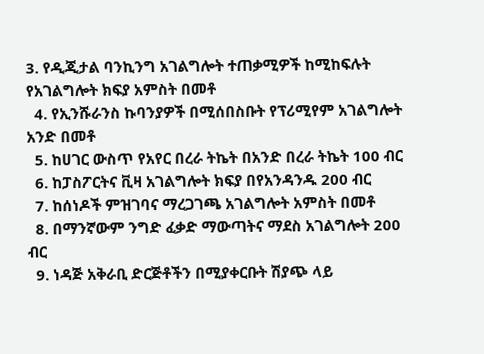3. የዲጂታል ባንኪንግ አገልግሎት ተጠቃሚዎች ከሚከፍሉት የአገልግሎት ክፍያ አምስት በመቶ
  4. የኢንሹራንስ ኩባንያዎች በሚሰበስቡት የፕሪሚየም አገልግሎት አንድ በመቶ
  5. ከሀገር ውስጥ የአየር በረራ ትኬት በአንድ በረራ ትኬት 100 ብር
  6. ከፓስፖርትና ቪዛ አገልግሎት ክፍያ በየአንዳንዱ 200 ብር
  7. ከሰነዶች ምዝገባና ማረጋገጫ አገልግሎት አምስት በመቶ
  8. በማንኛውም ንግድ ፈቃድ ማውጣትና ማደስ አገልግሎት 200 ብር
  9. ነዳጅ አቅራቢ ድርጅቶችን በሚያቀርቡት ሽያጭ ላይ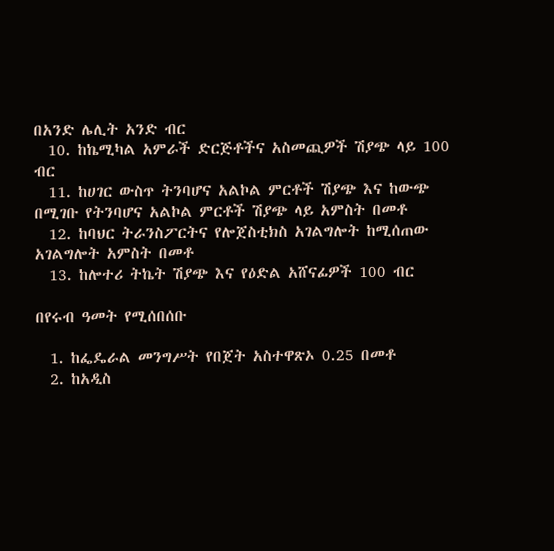በአንድ ሌሊት አንድ ብር
  10. ከኬሚካል አምራች ድርጅቶችና አስመጪዎች ሽያጭ ላይ 100 ብር
  11. ከሀገር ውስጥ ትንባሆና አልኮል ምርቶች ሽያጭ እና ከውጭ በሚገቡ የትንባሆና አልኮል ምርቶች ሽያጭ ላይ አምስት በመቶ
  12. ከባህር ትራንስፖርትና የሎጀስቲክስ አገልግሎት ከሚሰጠው አገልግሎት አምስት በመቶ
  13. ከሎተሪ ትኬት ሽያጭ እና የዕድል አሸናፊዎች 100 ብር

በየሩብ ዓመት የሚሰበሰቡ

  1. ከፌዴራል መንግሥት የበጀት አስተዋጽኦ 0.25 በመቶ
  2. ከአዲስ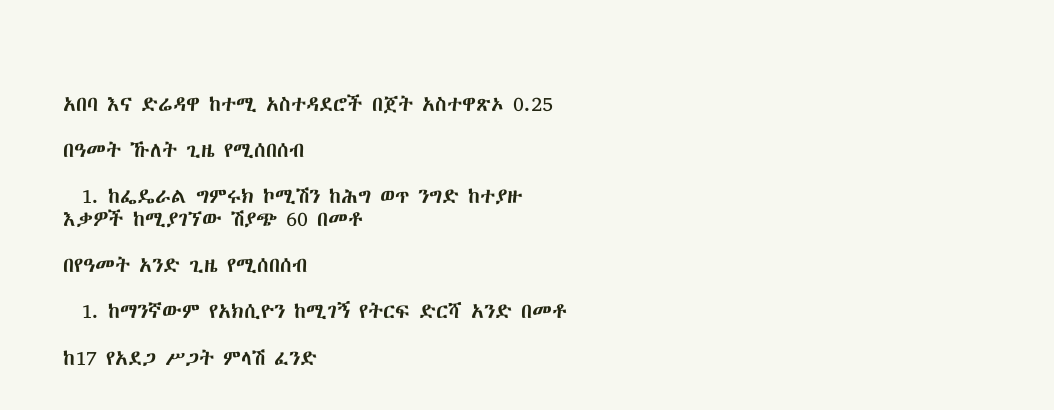አበባ እና ድሬዳዋ ከተሚ አስተዳደሮች በጀት አስተዋጽኦ 0.25

በዓመት ኹለት ጊዜ የሚሰበሰብ

  1. ከፌዴራል ግምሩክ ኮሚሽን ከሕግ ወጥ ንግድ ከተያዙ እቃዎች ከሚያገኘው ሽያጭ 60 በመቶ

በየዓመት አንድ ጊዜ የሚሰበሰብ

  1. ከማንኛውም የአክሲዮን ከሚገኝ የትርፍ ድርሻ አንድ በመቶ

ከ17 የአደጋ ሥጋት ምላሽ ፈንድ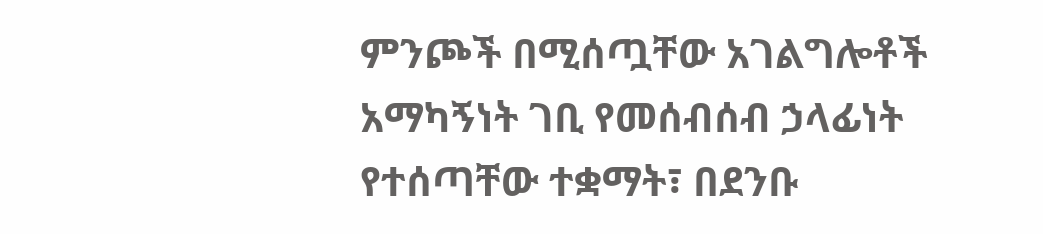ምንጮች በሚሰጧቸው አገልግሎቶች አማካኝነት ገቢ የመሰብሰብ ኃላፊነት የተሰጣቸው ተቋማት፣ በደንቡ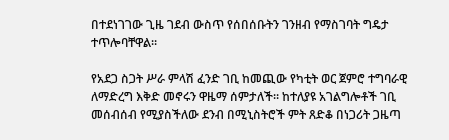በተደነገገው ጊዜ ገደብ ውስጥ የሰበሰቡትን ገንዘብ የማስገባት ግዴታ ተጥሎባቸዋል።

የአደጋ ስጋት ሥራ ምላሽ ፈንድ ገቢ ከመጪው የካቲት ወር ጀምሮ ተግባራዊ ለማድረግ እቅድ መኖሩን ዋዜማ ሰምታለች። ከተለያዩ አገልግሎቶች ገቢ መሰብሰብ የሚያስችለው ደንብ በሚኒስትሮች ምት ጸድቆ በነጋሪት ጋዜጣ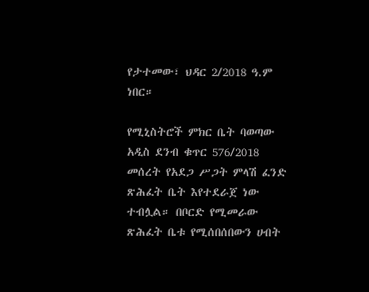የታተመው፣ ህዳር 2/2018 ዓ.ም ነበር።

የሚኒስትሮች ምክር ቤት ባወጣው አዲስ ደንብ ቁጥር 576/2018 መሰረት የአደጋ ሥጋት ምላሽ ፈንድ ጽሕፈት ቤት እየተደራጀ ነው ተብሏል። በቦርድ የሚመራው ጽሕፈት ቤቱ የሚሰበሰበውን ሀብት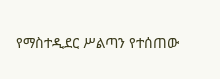የማስተዲደር ሥልጣን የተሰጠው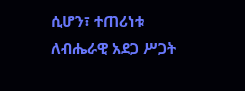ሲሆን፣ ተጠሪነቱ ለብሔራዊ አደጋ ሥጋት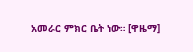አመራር ምክር ቤት ነው። [ዋዜማ]